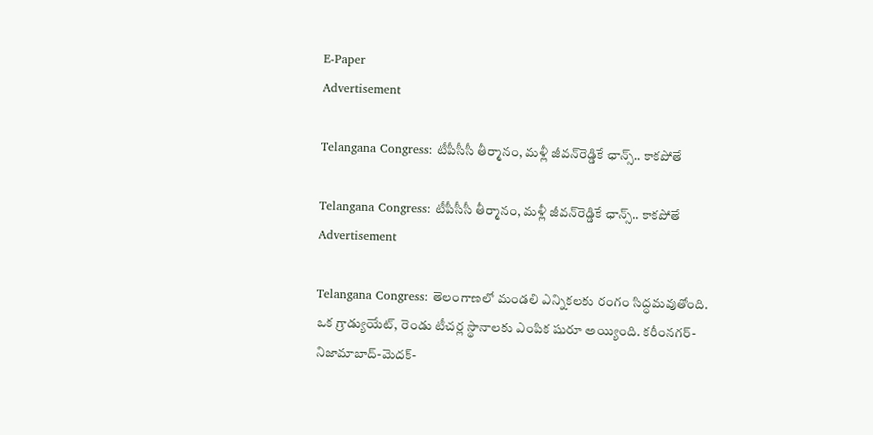E-Paper
Advertisement

Telangana Congress: టీపీసీసీ తీర్మానం, మళ్లీ జీవన్‌రెడ్డికే ఛాన్స్.. కాకపోతే

Telangana Congress: టీపీసీసీ తీర్మానం, మళ్లీ జీవన్‌రెడ్డికే ఛాన్స్.. కాకపోతే
Advertisement

Telangana Congress: తెలంగాణలో మండలి ఎన్నికలకు రంగం సిద్ధమవుతోంది. ఒక గ్రాడ్యుయేట్‌, రెండు టీచర్ల స్థానాలకు ఎంపిక షురూ అయ్యింది. కరీంనగర్-నిజామాబాద్-మెదక్-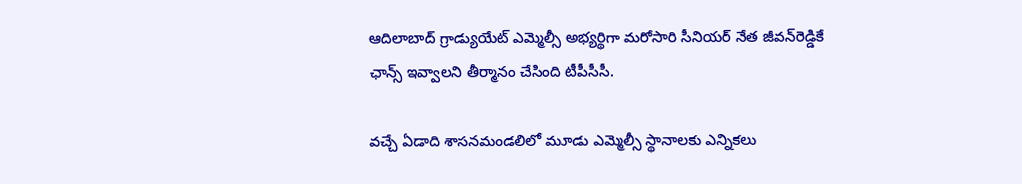ఆదిలాబాద్ గ్రాడ్యుయేట్ ఎమ్మెల్సీ అభ్యర్థిగా మరోసారి సీనియర్ నేత జీవన్‌రెడ్డికే ఛాన్స్ ఇవ్వాలని తీర్మానం చేసింది టీపీసీసీ.

వచ్చే ఏడాది శాసనమండలిలో మూడు ఎమ్మెల్సీ స్థానాలకు ఎన్నికలు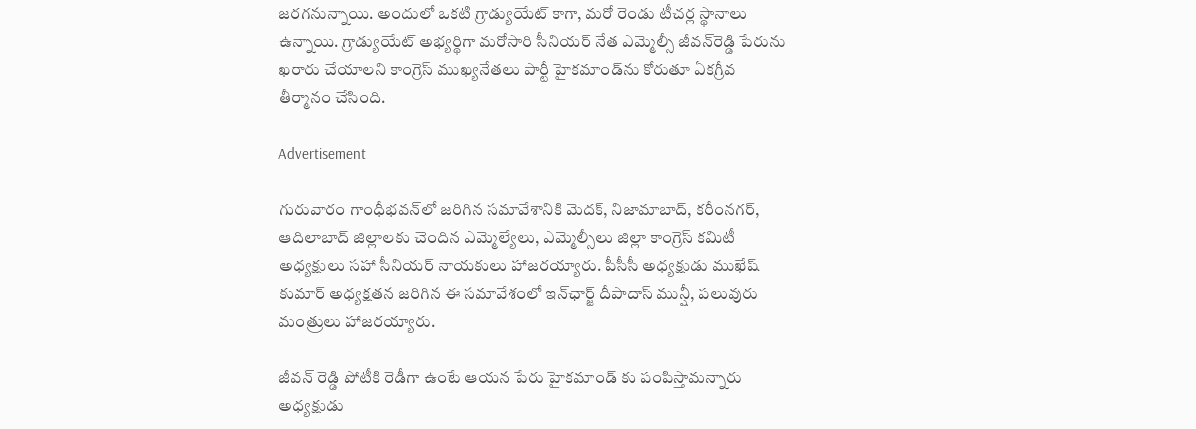జరగనున్నాయి. అందులో ఒకటి గ్రాడ్యుయేట్ కాగా, మరో రెండు టీచర్ల స్థానాలు ఉన్నాయి. గ్రాడ్యుయేట్ అభ్యర్థిగా మరోసారి సీనియర్ నేత ఎమ్మెల్సీ జీవన్‌రెడ్డి పేరును ఖరారు చేయాలని కాంగ్రెస్‌ ముఖ్యనేతలు పార్టీ హైకమాండ్‌ను కోరుతూ ఏకగ్రీవ తీర్మానం చేసింది.

Advertisement

గురువారం గాంధీభవన్‌లో జరిగిన సమావేశానికి మెదక్, నిజామాబాద్, కరీంనగర్, ఆదిలాబాద్ జిల్లాలకు చెందిన ఎమ్మెల్యేలు, ఎమ్మెల్సీలు జిల్లా కాంగ్రెస్ కమిటీ అధ్యక్షులు సహా సీనియర్ నాయకులు హాజరయ్యారు. పీసీసీ అధ్యక్షుడు ముఖేష్ కుమార్ అధ్యక్షతన జరిగిన ఈ సమావేశంలో ఇన్‌ఛార్జ్ దీపాదాస్ మున్షీ, పలువురు మంత్రులు హాజరయ్యారు.

జీవన్ రెడ్డి పోటీకి రెడీగా ఉంటే ఆయన పేరు హైకమాండ్ కు పంపిస్తామన్నారు అధ్యక్షుడు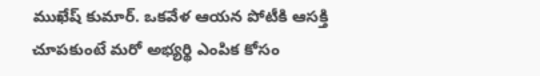ముఖేష్ కుమార్. ఒకవేళ ఆయన పోటీకి ఆసక్తి చూపకుంటే మరో అభ్యర్థి ఎంపిక కోసం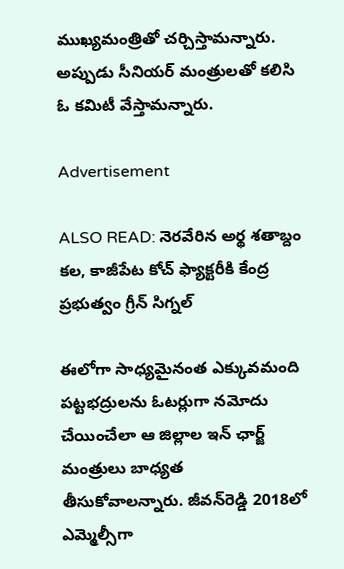ముఖ్యమంత్రితో చర్చిస్తామన్నారు. అప్పుడు సీనియర్ మంత్రులతో కలిసి ఓ కమిటీ వేస్తామన్నారు.

Advertisement

ALSO READ: నెరవేరిన అర్థ శతాబ్దం కల, కాజీపేట కోచ్‌ ఫ్యాక్టరీకి కేంద్ర ప్రభుత్వం గ్రీన్ సిగ్నల్

ఈలోగా సాధ్యమైనంత ఎక్కువమంది పట్టభద్రులను ఓటర్లుగా నమోదు చేయించేలా ఆ జిల్లాల ఇన్ ఛార్జ్ మంత్రులు బాధ్యత తీసుకోవాలన్నారు. జీవన్‌రెడ్డి 2018లో ఎమ్మెల్సీగా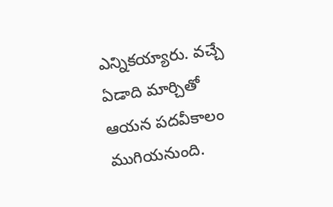ఎన్నికయ్యారు. వచ్చే ఏడాది మార్చితో ఆయన పదవీకాలం ముగియనుంది.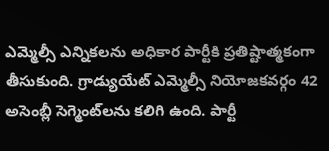ఎమ్మెల్సీ ఎన్నికలను అధికార పార్టీకి ప్రతిష్టాత్మకంగా తీసుకుంది. గ్రాడ్యుయేట్ ఎమ్మెల్సీ నియోజకవర్గం 42 అసెంబ్లీ సెగ్మెంట్‌లను కలిగి ఉంది. పార్టీ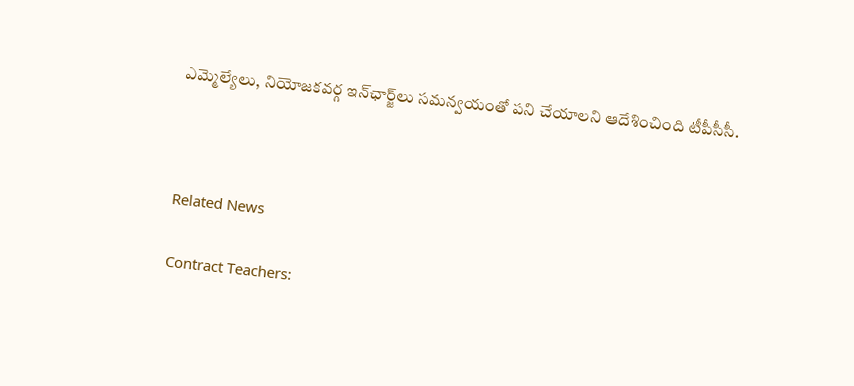ఎమ్మెల్యేలు, నియోజకవర్గ ఇన్‌ఛార్జ్‌లు సమన్వయంతో పని చేయాలని ఆదేశించింది టీపీసీసీ.



Related News

Contract Teachers: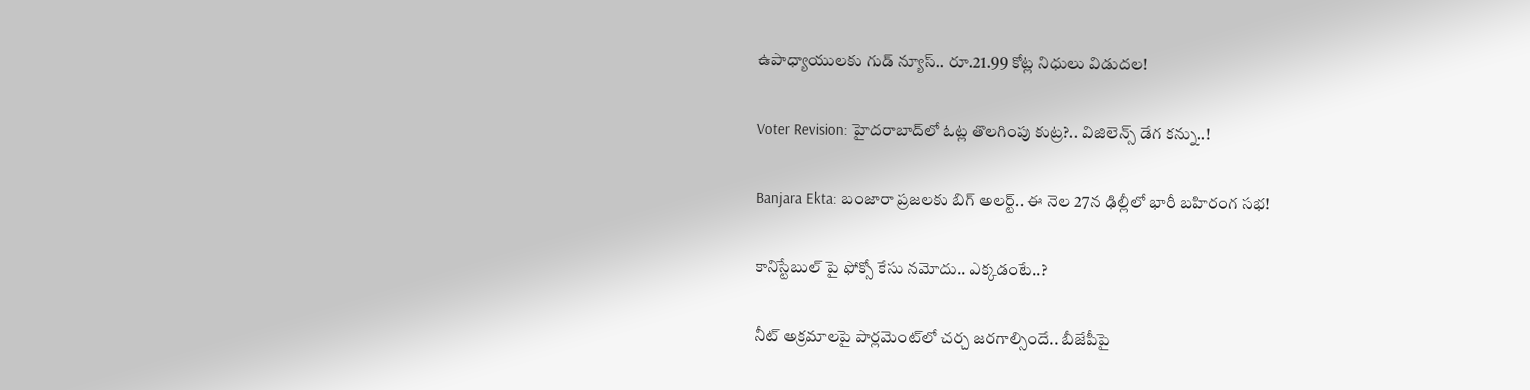ఉపాధ్యాయులకు గుడ్ న్యూస్.. రూ.21.99 కోట్ల నిధులు విడుదల!

Voter Revision: హైదరాబాద్‌లో ఓట్ల తొలగింపు కుట్ర?.. విజిలెన్స్ డేగ కన్ను..!

Banjara Ekta: బంజారా ప్రజలకు బిగ్ అలర్ట్.. ఈ నెల 27న ఢిల్లీలో భారీ బహిరంగ సభ!

కానిస్టేబుల్ పై ఫోక్సో కేసు నమోదు.. ఎక్కడంటే..?

నీట్ అక్రమాలపై పార్లమెంట్‌లో చర్చ జరగాల్సిందే.. బీజేపీపై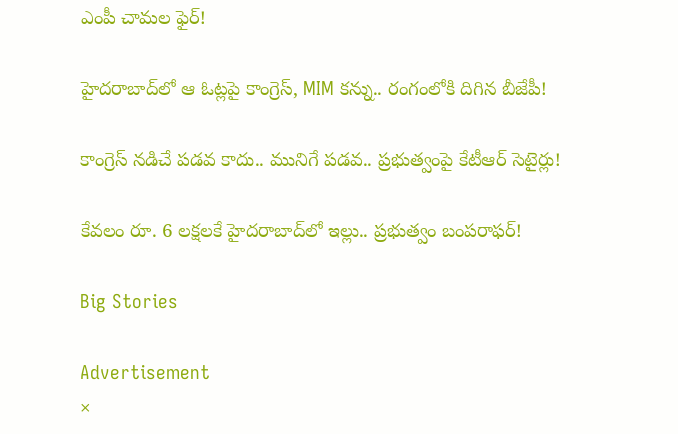ఎంపీ చామల ఫైర్!

హైదరాబాద్‌లో ఆ ఓట్లపై కాంగ్రెస్, MIM కన్ను.. రంగంలోకి దిగిన బీజేపీ!

కాంగ్రెస్ నడిచే పడవ కాదు.. మునిగే పడవ.. ప్రభుత్వంపై కేటీఆర్ సెటైర్లు!

కేవలం రూ. 6 లక్షలకే హైదరాబాద్‌లో ఇల్లు.. ప్రభుత్వం బంపరాఫర్!

Big Stories

Advertisement
×